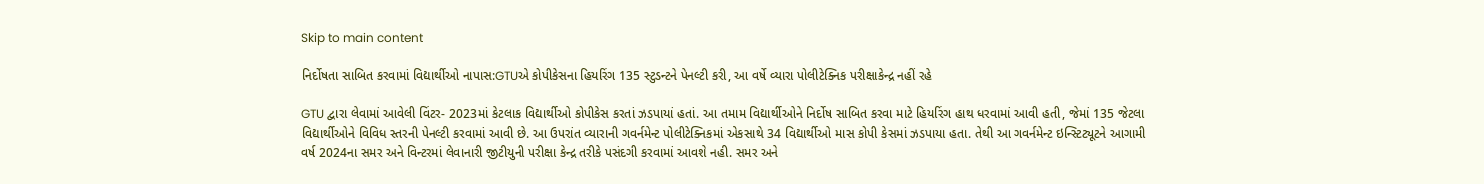Skip to main content

નિર્દોષતા સાબિત કરવામાં વિદ્યાર્થીઓ નાપાસ:GTUએ કોપીકેસના હિયરિંગ 135 સ્ટુડન્ટને પેનલ્ટી કરી, આ વર્ષે વ્યારા પોલીટેક્નિક પરીક્ષાકેન્દ્ર નહીં રહે

GTU દ્વારા લેવામાં આવેલી વિંટર- 2023માં કેટલાક વિદ્યાર્થીઓ કોપીકેસ કરતાં ઝડપાયાં હતાં. આ તમામ વિદ્યાર્થીઓને નિર્દોષ સાબિત કરવા માટે હિયરિંગ હાથ ધરવામાં આવી હતી, જેમાં 135 જેટલા વિદ્યાર્થીઓને વિવિધ સ્તરની પેનલ્ટી કરવામાં આવી છે. આ ઉપરાંત વ્યારાની ગવર્નમેન્ટ પોલીટેક્નિકમાં એકસાથે 34 વિદ્યાર્થીઓ માસ કોપી કેસમાં ઝડપાયા હતા. તેથી આ ગવર્નમેન્ટ ઇન્સ્ટિટ્યૂટને આગામી વર્ષ 2024ના સમર અને વિન્ટરમાં લેવાનારી જીટીયુની પરીક્ષા કેન્દ્ર તરીકે પસંદગી કરવામાં આવશે નહી. સમર અને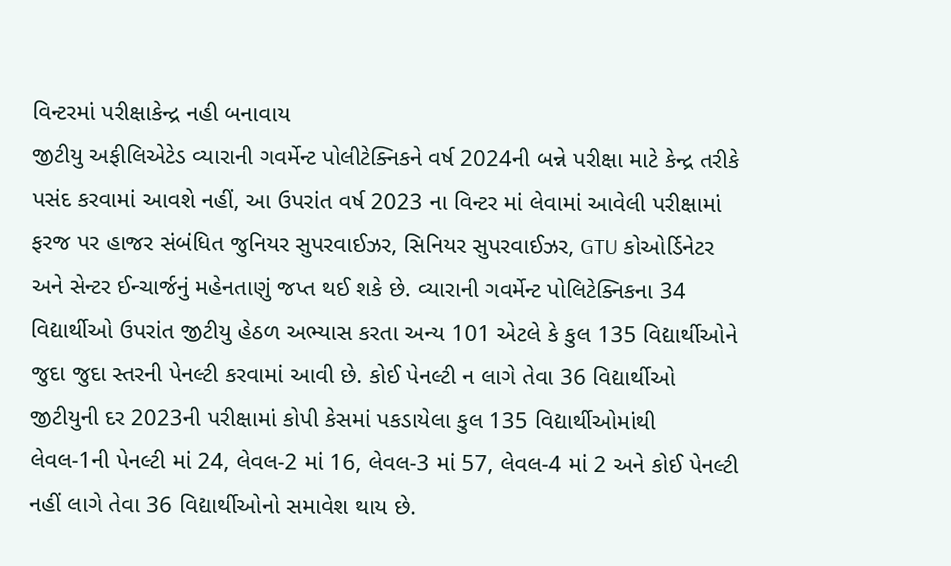વિન્ટરમાં પરીક્ષાકેન્દ્ર નહી બનાવાય
જીટીયુ અફીલિએટેડ વ્યારાની ગવર્મેન્ટ પોલીટેક્નિકને વર્ષ 2024ની બન્ને પરીક્ષા માટે કેન્દ્ર તરીકે પસંદ કરવામાં આવશે નહીં, આ ઉપરાંત વર્ષ 2023 ના વિન્ટર માં લેવામાં આવેલી પરીક્ષામાં ફરજ પર હાજર સંબંધિત જુનિયર સુપરવાઈઝર, સિનિયર સુપરવાઈઝર, GTU કોઓર્ડિનેટર અને સેન્ટર ઈન્ચાર્જનું મહેનતાણું જપ્ત થઈ શકે છે. વ્યારાની ગવર્મેન્ટ પોલિટેક્નિકના 34 વિદ્યાર્થીઓ ઉપરાંત જીટીયુ હેઠળ અભ્યાસ કરતા અન્ય 101 એટલે કે કુલ 135 વિદ્યાર્થીઓને જુદા જુદા સ્તરની પેનલ્ટી કરવામાં આવી છે. કોઈ પેનલ્ટી ન લાગે તેવા 36 વિદ્યાર્થીઓ
જીટીયુની દર 2023ની પરીક્ષામાં કોપી કેસમાં પકડાયેલા કુલ 135 વિદ્યાર્થીઓમાંથી લેવલ-1ની પેનલ્ટી માં 24, લેવલ-2 માં 16, લેવલ-3 માં 57, લેવલ-4 માં 2 અને કોઈ પેનલ્ટી નહીં લાગે તેવા 36 વિદ્યાર્થીઓનો સમાવેશ થાય છે.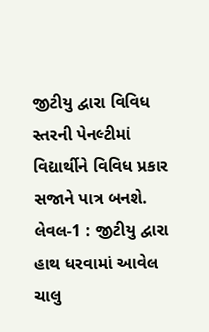જીટીયુ દ્વારા વિવિધ સ્તરની પેનલ્ટીમાં વિદ્યાર્થીને વિવિધ પ્રકાર સજાને પાત્ર બનશે. લેવલ-1 : જીટીયુ દ્વારા હાથ ધરવામાં આવેલ ચાલુ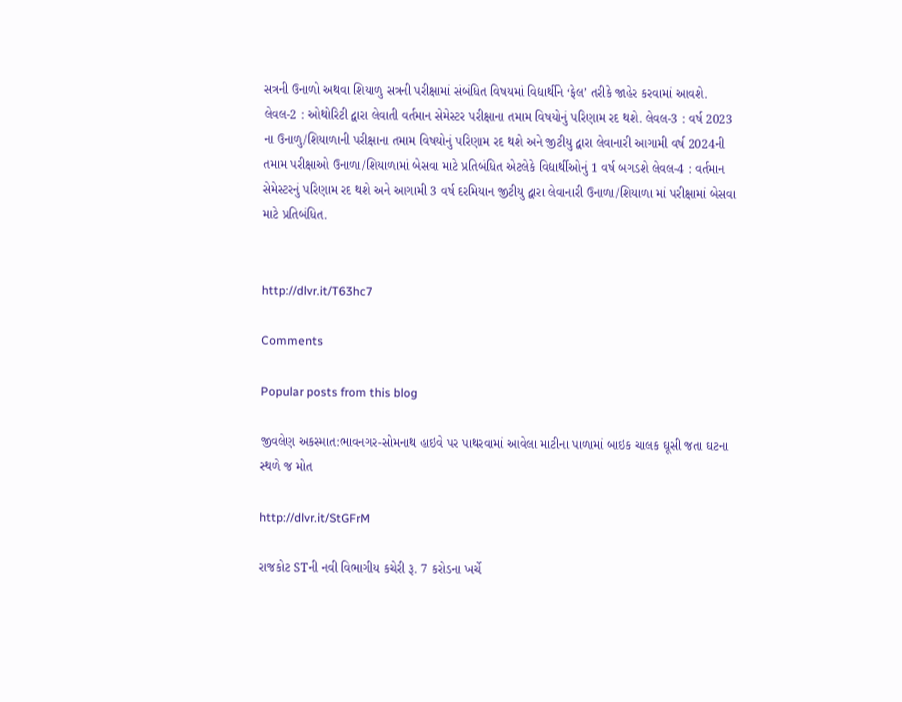સત્રની ઉનાળો અથવા શિયાળુ સત્રની પરીક્ષામાં સંબંધિત વિષયમાં વિદ્યાર્થીને ‘ફેલ’ તરીકે જાહેર કરવામાં આવશે. લેવલ-2 : ઓથોરિટી દ્વારા લેવાતી વર્તમાન સેમેસ્ટર પરીક્ષાના તમામ વિષયોનું પરિણામ રદ થશે. લેવલ-3 : વર્ષ 2023 ના ઉનાળુ/શિયાળાની પરીક્ષાના તમામ વિષયોનું પરિણામ રદ થશે અને જીટીયુ દ્વારા લેવાનારી આગામી વર્ષ 2024ની તમામ પરીક્ષાઓ ઉનાળા/શિયાળામાં બેસવા માટે પ્રતિબંધિત એટલેકે વિદ્યાર્થીઓનું 1 વર્ષ બગડશે લેવલ-4 : વર્તમાન સેમેસ્ટરનું પરિણામ રદ થશે અને આગામી 3 વર્ષ દરમિયાન જીટીયુ દ્વારા લેવાનારી ઉનાળા/શિયાળા માં પરીક્ષામાં બેસવા માટે પ્રતિબંધિત.


http://dlvr.it/T63hc7

Comments

Popular posts from this blog

જીવલેણ અકસ્માત:ભાવનગર-સોમનાથ હાઇવે પર પાથરવામાં આવેલા માટીના પાળામાં બાઇક ચાલક ઘૂસી જતા ઘટના સ્થળે જ મોત

http://dlvr.it/StGFrM

રાજકોટ STની નવી વિભાગીય કચેરી રૂ. 7 કરોડના ખર્ચે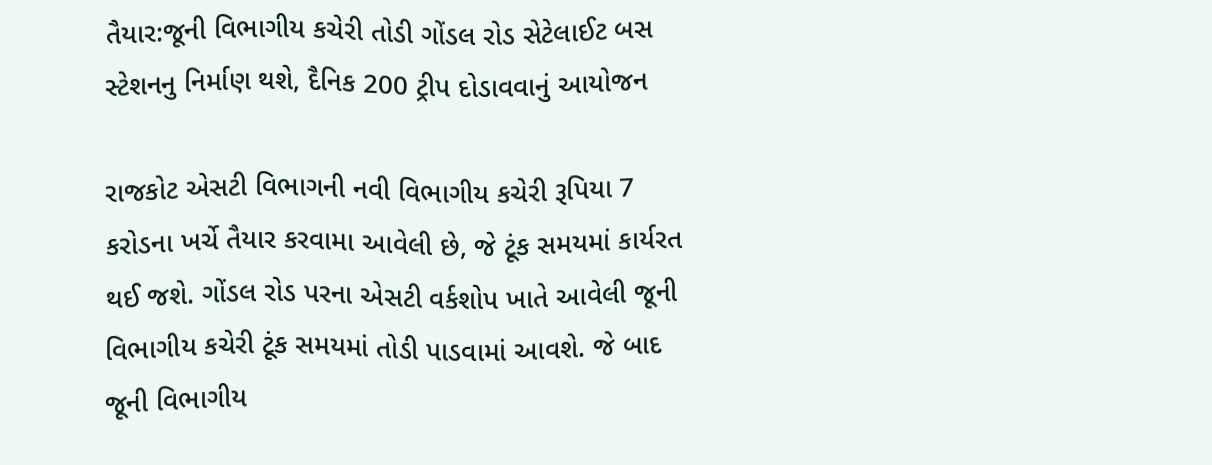તૈયાર:જૂની વિભાગીય કચેરી તોડી ગોંડલ રોડ સેટેલાઈટ બસ સ્ટેશનનુ નિર્માણ થશે, દૈનિક 200 ટ્રીપ દોડાવવાનું આયોજન

રાજકોટ એસટી વિભાગની નવી વિભાગીય કચેરી રૂપિયા 7 કરોડના ખર્ચે તૈયાર કરવામા આવેલી છે, જે ટૂંક સમયમાં કાર્યરત થઈ જશે. ગોંડલ રોડ પરના એસટી વર્કશોપ ખાતે આવેલી જૂની વિભાગીય કચેરી ટૂંક સમયમાં તોડી પાડવામાં આવશે. જે બાદ જૂની વિભાગીય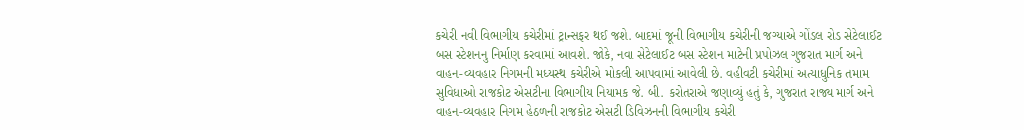કચેરી નવી વિભાગીય કચેરીમાં ટ્રાન્સફર થઈ જશે. બાદમાં જૂની વિભાગીય કચેરીની જગ્યાએ ગોંડલ રોડ સેટેલાઈટ બસ સ્ટેશનનુ નિર્માણ કરવામાં આવશે. જોકે, નવા સેટેલાઈટ બસ સ્ટેશન માટેની પ્રપોઝલ ગુજરાત માર્ગ અને વાહન-વ્યવહાર નિગમની મધ્યસ્થ કચેરીએ મોકલી આપવામાં આવેલી છે. વહીવટી કચેરીમાં અત્યાધુનિક તમામ સુવિધાઓ રાજકોટ એસટીના વિભાગીય નિયામક જે. બી. કરોતરાએ જણાવ્યું હતું કે, ગુજરાત રાજ્ય માર્ગ અને વાહન-વ્યવહાર નિગમ હેઠળની રાજકોટ એસટી ડિવિઝનની વિભાગીય કચેરી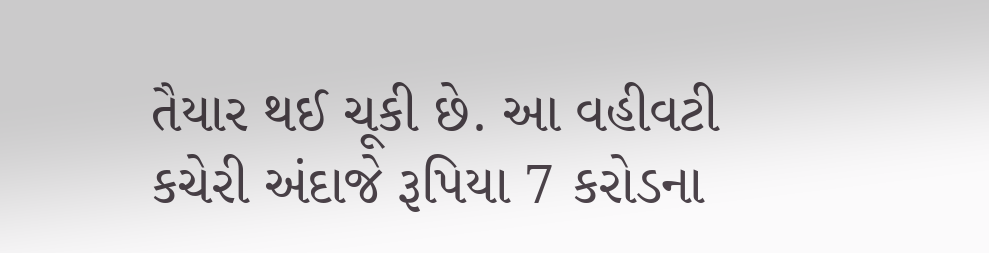તૈયાર થઈ ચૂકી છે. આ વહીવટી કચેરી અંદાજે રૂપિયા 7 કરોડના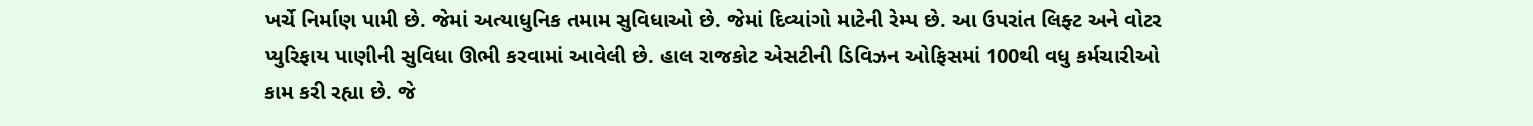ખર્ચે નિર્માણ પામી છે. જેમાં અત્યાધુનિક તમામ સુવિધાઓ છે. જેમાં દિવ્યાંગો માટેની રેમ્પ છે. આ ઉપરાંત લિફ્ટ અને વોટર પ્યુરિફાય પાણીની સુવિધા ઊભી કરવામાં આવેલી છે. હાલ રાજકોટ એસટીની ડિવિઝન ઓફિસમાં 100થી વધુ કર્મચારીઓ કામ કરી રહ્યા છે. જે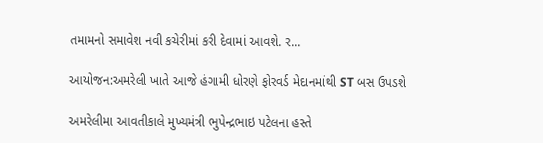તમામનો સમાવેશ નવી કચેરીમાં કરી દેવામાં આવશે. ર...

આયોજન:અમરેલી ખાતે આજે હંગામી ધોરણે ફોરવર્ડ મેદાનમાંથી ST બસ ઉપડશે

અમરેલીમા આવતીકાલે મુખ્યમંત્રી ભુપેન્દ્રભાઇ પટેલના હસ્તે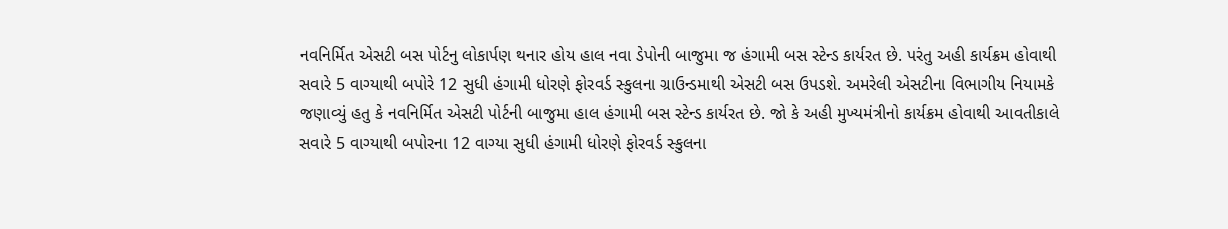નવનિર્મિત એસટી બસ પોર્ટનુ લોકાર્પણ થનાર હોય હાલ નવા ડેપોની બાજુમા જ હંગામી બસ સ્ટેન્ડ કાર્યરત છે. પરંતુ અહી કાર્યક્રમ હોવાથી સવારે 5 વાગ્યાથી બપોરે 12 સુધી હંગામી ધોરણે ફોરવર્ડ સ્કુલના ગ્રાઉન્ડમાથી એસટી બસ ઉપડશે. અમરેલી એસટીના વિભાગીય નિયામકે જણાવ્યું હતુ કે નવનિર્મિત એસટી પોર્ટની બાજુમા હાલ હંગામી બસ સ્ટેન્ડ કાર્યરત છે. જો કે અહી મુખ્યમંત્રીનો કાર્યક્રમ હોવાથી આવતીકાલે સવારે 5 વાગ્યાથી બપોરના 12 વાગ્યા સુધી હંગામી ધોરણે ફોરવર્ડ સ્કુલના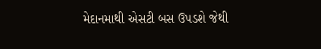મેદાનમાથી એસટી બસ ઉપડશે જેથી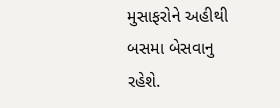મુસાફરોને અહીથી બસમા બેસવાનુ રહેશે.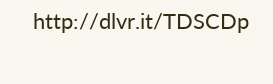http://dlvr.it/TDSCDp